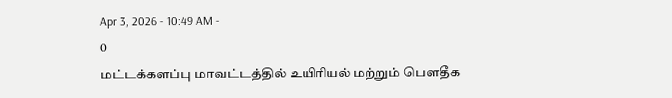Apr 3, 2026 - 10:49 AM -
0
மட்டக்களப்பு மாவட்டத்தில் உயிரியல் மற்றும் பௌதீக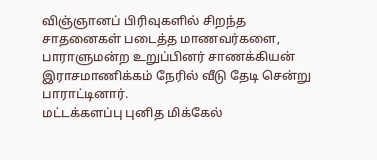விஞ்ஞானப் பிரிவுகளில் சிறந்த சாதனைகள் படைத்த மாணவர்களை, பாராளுமன்ற உறுப்பினர் சாணக்கியன் இராசமாணிக்கம் நேரில் வீடு தேடி சென்று பாராட்டினார்.
மட்டக்களப்பு புனித மிக்கேல்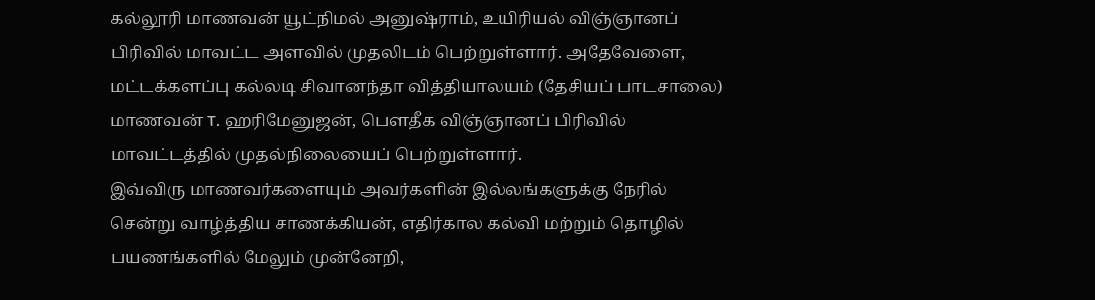கல்லூரி மாணவன் யூட்நிமல் அனுஷ்ராம், உயிரியல் விஞ்ஞானப் பிரிவில் மாவட்ட அளவில் முதலிடம் பெற்றுள்ளார். அதேவேளை, மட்டக்களப்பு கல்லடி சிவானந்தா வித்தியாலயம் (தேசியப் பாடசாலை) மாணவன் T. ஹரிமேனுஜன், பௌதீக விஞ்ஞானப் பிரிவில் மாவட்டத்தில் முதல்நிலையைப் பெற்றுள்ளார்.
இவ்விரு மாணவர்களையும் அவர்களின் இல்லங்களுக்கு நேரில் சென்று வாழ்த்திய சாணக்கியன், எதிர்கால கல்வி மற்றும் தொழில் பயணங்களில் மேலும் முன்னேறி,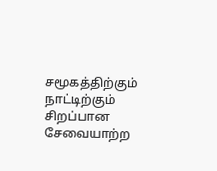சமூகத்திற்கும் நாட்டிற்கும் சிறப்பான சேவையாற்ற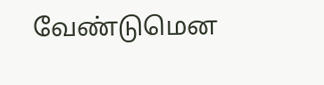வேண்டுமென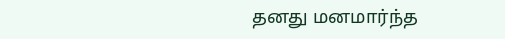தனது மனமார்ந்த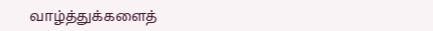வாழ்த்துக்களைத்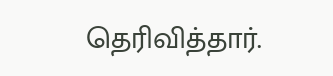தெரிவித்தார்.